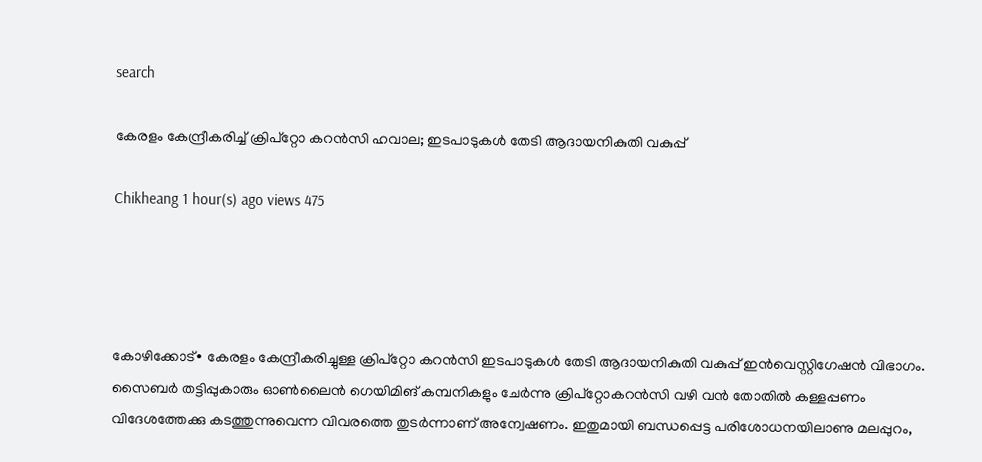search

കേരളം കേന്ദ്രീകരിച്ച് ക്രിപ്റ്റോ കറൻസി ഹവാല; ഇടപാടുകൾ തേടി ആദായനികുതി വകുപ്പ്

Chikheang 1 hour(s) ago views 475




കോഴിക്കോട്∙ കേരളം കേന്ദ്രീകരിച്ചുള്ള ക്രിപ്റ്റോ കറൻസി ഇടപാടുകൾ തേടി ആദായനികുതി വകുപ്പ് ഇൻവെസ്റ്റിഗേഷൻ വിഭാഗം. സൈബർ തട്ടിപ്പുകാരും ഓൺലൈൻ ഗെയിമിങ് കമ്പനികളും ചേർന്നു ക്രിപ്റ്റോകറൻസി വഴി വൻ തോതിൽ കള്ളപ്പണം വിദേശത്തേക്കു കടത്തുന്നുവെന്ന വിവരത്തെ തുടർന്നാണ് അന്വേഷണം. ഇതുമായി ബന്ധപ്പെട്ട പരിശോധനയിലാണു മലപ്പുറം,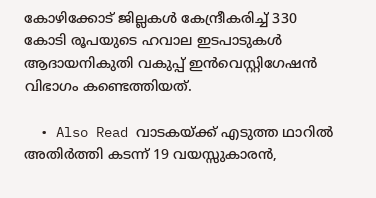കോഴിക്കോട് ജില്ലകൾ കേന്ദ്രീകരിച്ച് 330 കോടി രൂപയുടെ ഹവാല ഇടപാടുകൾ ആദായനികുതി വകുപ്പ് ഇൻവെസ്റ്റിഗേഷൻ വിഭാഗം കണ്ടെത്തിയത്.

  • Also Read വാടകയ്ക്ക് എടുത്ത ഥാറിൽ അതിർത്തി കടന്ന് 19 വയസ്സുകാരൻ,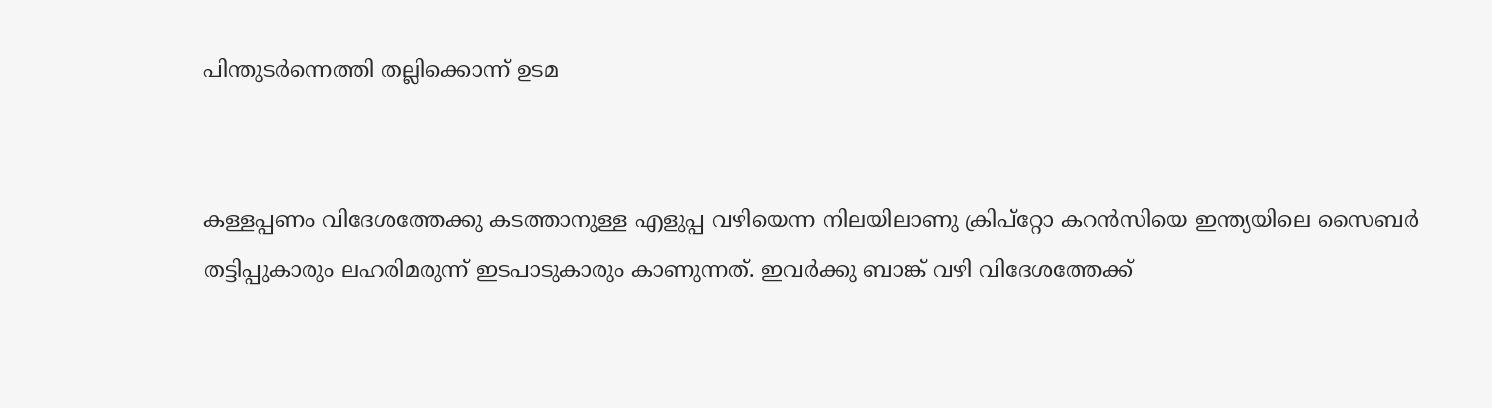പിന്തുടർന്നെത്തി തല്ലിക്കൊന്ന് ഉടമ


കള്ളപ്പണം വിദേശത്തേക്കു കടത്താനുള്ള എളുപ്പ വഴിയെന്ന നിലയിലാണു ക്രിപ്റ്റോ കറൻസിയെ ഇന്ത്യയിലെ സൈബർ തട്ടിപ്പുകാരും ലഹരിമരുന്ന് ഇടപാടുകാരും കാണുന്നത്. ഇവർക്കു ബാങ്ക് വഴി വിദേശത്തേക്ക്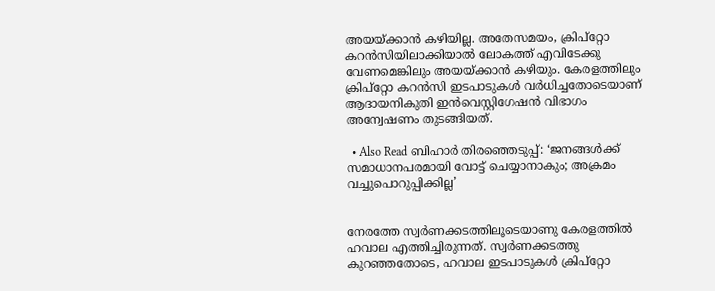അയയ്ക്കാൻ കഴിയില്ല. അതേസമയം, ക്രിപ്റ്റോ കറൻസിയിലാക്കിയാൽ ലോകത്ത് എവിടേക്കു വേണമെങ്കിലും അയയ്ക്കാൻ കഴിയും. കേരളത്തിലും ക്രിപ്റ്റോ കറൻസി ഇടപാടുകൾ വർധിച്ചതോടെയാണ് ആദായനികുതി ഇൻവെസ്റ്റിഗേഷൻ വിഭാഗം അന്വേഷണം തുടങ്ങിയത്.

  • Also Read ബിഹാർ തിരഞ്ഞെടുപ്പ്: ‘ജനങ്ങൾക്ക് സമാധാനപരമായി വോട്ട് ചെയ്യാനാകും; അക്രമം വച്ചുപൊറുപ്പിക്കില്ല’


നേരത്തേ സ്വർണക്കടത്തിലൂടെയാണു കേരളത്തിൽ ഹവാല എത്തിച്ചിരുന്നത്. സ്വർണക്കടത്തു കുറഞ്ഞതോടെ, ഹവാല ഇടപാടുകൾ ക്രിപ്റ്റോ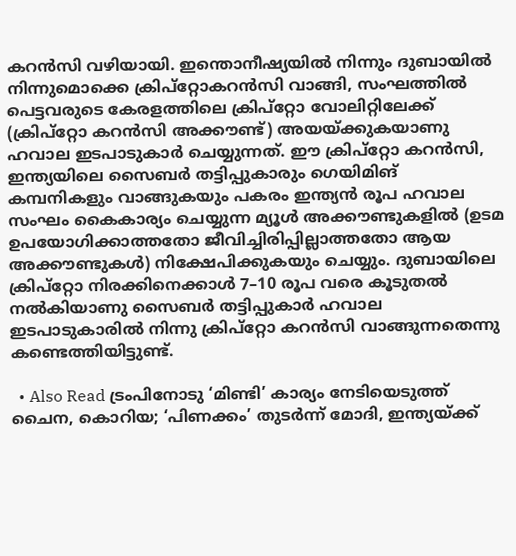കറൻസി വഴിയായി. ഇന്തൊനീഷ്യയിൽ നിന്നും ദുബായിൽ നിന്നുമൊക്കെ ക്രിപ്റ്റോകറൻസി വാങ്ങി, സംഘത്തിൽ പെട്ടവരുടെ കേരളത്തിലെ ക്രിപ്റ്റോ വോലിറ്റിലേക്ക് (ക്രിപ്റ്റോ കറൻസി അക്കൗണ്ട്) അയയ്ക്കുകയാണു ഹവാല ഇടപാടുകാർ ചെയ്യുന്നത്. ഈ ക്രിപ്റ്റോ കറൻസി, ഇന്ത്യയിലെ സൈബർ തട്ടിപ്പുകാരും ഗെയിമിങ് കമ്പനികളും വാങ്ങുകയും പകരം ഇന്ത്യൻ രൂപ ഹവാല സംഘം കൈകാര്യം ചെയ്യുന്ന മ്യൂൾ അക്കൗണ്ടുകളിൽ (ഉടമ ഉപയോഗിക്കാത്തതോ ജീവിച്ചിരിപ്പില്ലാത്തതോ ആയ അക്കൗണ്ടുകൾ) നിക്ഷേപിക്കുകയും ചെയ്യും. ദുബായിലെ ക്രിപ്റ്റോ നിരക്കിനെക്കാൾ 7–10 രൂപ വരെ കൂടുതൽ നൽകിയാണു സൈബർ തട്ടിപ്പുകാർ ഹവാല ഇടപാടുകാരിൽ നിന്നു ക്രിപ്റ്റോ കറൻസി വാങ്ങുന്നതെന്നു കണ്ടെത്തിയിട്ടുണ്ട്.

  • Also Read ട്രംപിനോടു ‘മിണ്ടി’ കാര്യം നേടിയെടുത്ത് ചൈന, കൊറിയ; ‘പിണക്കം’ തുടർന്ന് മോദി, ഇന്ത്യയ്ക്ക്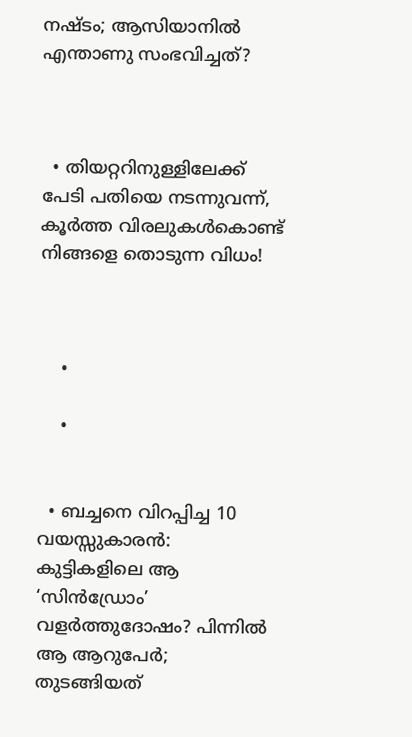നഷ്ടം; ആസിയാനിൽ എന്താണു സംഭവിച്ചത്?



  • തിയറ്ററിനുള്ളിലേക്ക് പേടി പതിയെ നടന്നുവന്ന്, കൂർത്ത വിരലുകൾകൊണ്ട് നിങ്ങളെ തൊടുന്ന വിധം!



    •

    •


  • ബച്ചനെ വിറപ്പിച്ച 10 വയസ്സുകാരൻ: കുട്ടികളിലെ ആ ‘സിൻഡ്രോം’ വളർത്തുദോഷം? പിന്നിൽ ആ ആറുപേർ; തുടങ്ങിയത്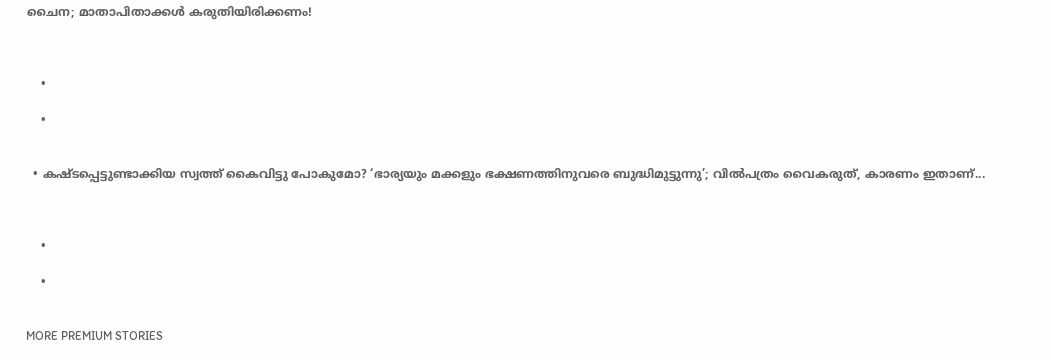ചൈന; മാതാപിതാക്കൾ കരുതിയിരിക്കണം!



    •

    •


  • കഷ്ടപ്പെട്ടുണ്ടാക്കിയ സ്വത്ത് കൈവിട്ടു പോകുമോ? ‘ഭാര്യയും മക്കളും ഭക്ഷണത്തിനുവരെ ബുദ്ധിമുട്ടുന്നു’; വില്‍പത്രം വൈകരുത്, കാരണം ഇതാണ്...



    •

    •


MORE PREMIUM STORIES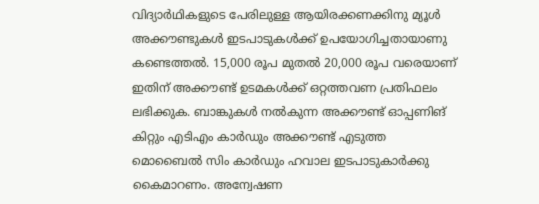വിദ്യാർഥികളുടെ പേരിലുള്ള ആയിരക്കണക്കിനു മ്യൂൾ അക്കൗണ്ടുകൾ ഇടപാടുകൾക്ക് ഉപയോഗിച്ചതായാണു കണ്ടെത്തൽ. 15,000 രൂപ മുതൽ 20,000 രൂപ വരെയാണ് ഇതിന് അക്കൗണ്ട് ഉടമകൾക്ക് ഒറ്റത്തവണ പ്രതിഫലം ലഭിക്കുക. ബാങ്കുകൾ നൽകുന്ന അക്കൗണ്ട് ഓപ്പണിങ് കിറ്റും എടിഎം കാർഡും അക്കൗണ്ട് എടുത്ത മൊബൈൽ സിം കാർഡും ഹവാല ഇടപാടുകാർക്കു കൈമാറണം. അന്വേഷണ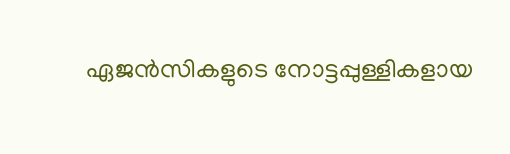ഏജൻസികളുടെ നോട്ടപ്പുള്ളികളായ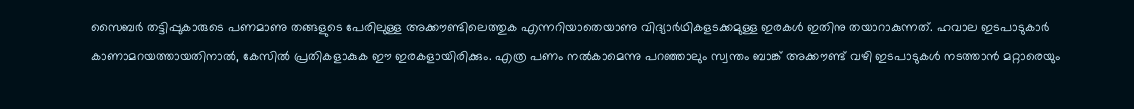സൈബർ തട്ടിപ്പുകാരുടെ പണമാണു തങ്ങളുടെ പേരിലുള്ള അക്കൗണ്ടിലെത്തുക എന്നറിയാതെയാണു വിദ്യാർഥികളടക്കമുള്ള ഇരകൾ ഇതിനു തയാറാകുന്നത്. ഹവാല ഇടപാടുകാ‍ർ കാണാമറയത്തായതിനാൽ, കേസിൽ പ്രതികളാകുക ഈ ഇരകളായിരിക്കും. എത്ര പണം നൽകാമെന്നു പറഞ്ഞാലും സ്വന്തം ബാങ്ക് അക്കൗണ്ട് വഴി ഇടപാടുകൾ നടത്താൻ മറ്റാരെയും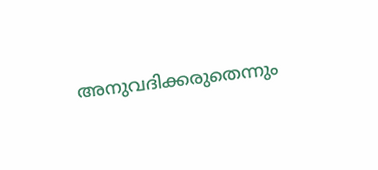അനുവദിക്കരുതെന്നും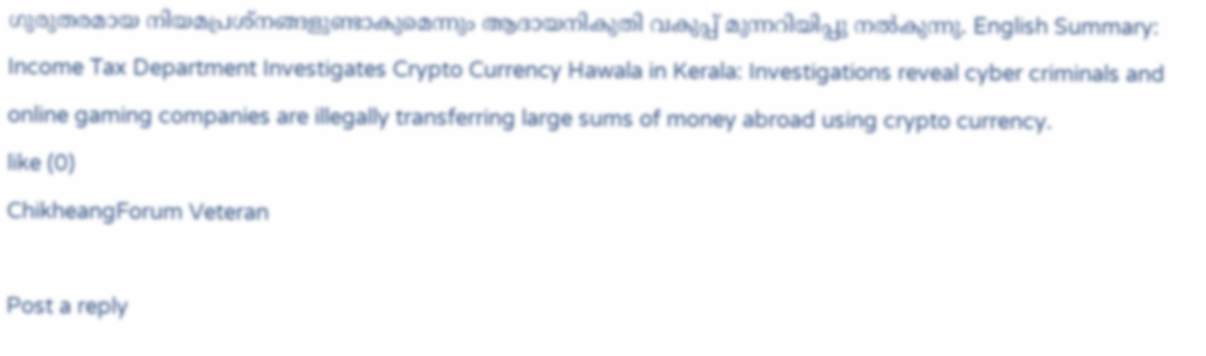ഗുരുതരമായ നിയമപ്രശ്നങ്ങളുണ്ടാകുമെന്നും ആദായനികുതി വകുപ്പ് മുന്നറിയിപ്പു നൽകുന്നു. English Summary:
Income Tax Department Investigates Crypto Currency Hawala in Kerala: Investigations reveal cyber criminals and online gaming companies are illegally transferring large sums of money abroad using crypto currency.
like (0)
ChikheangForum Veteran

Post a reply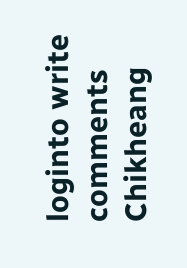loginto write comments
Chikheang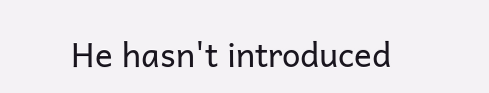He hasn't introduced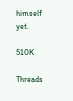himself yet.

510K

Threads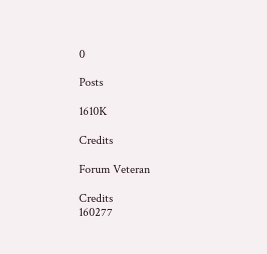0

Posts

1610K

Credits

Forum Veteran

Credits
160277